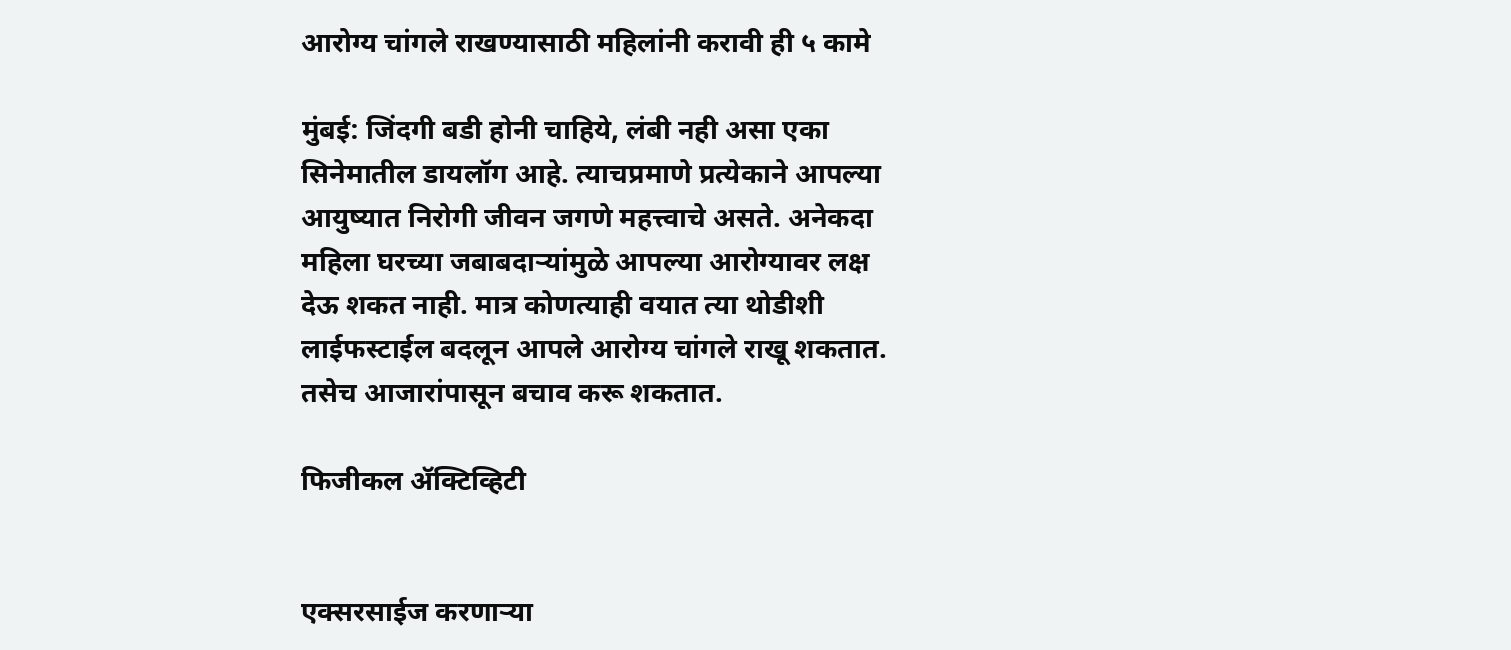आरोग्य चांगले राखण्यासाठी महिलांनी करावी ही ५ कामे

मुंबई: जिंदगी बडी होनी चाहिये, लंबी नही असा एका सिनेमातील डायलॉग आहे. त्याचप्रमाणे प्रत्येकाने आपल्या आयुष्यात निरोगी जीवन जगणे महत्त्वाचे असते. अनेकदा महिला घरच्या जबाबदाऱ्यांमुळे आपल्या आरोग्यावर लक्ष देऊ शकत नाही. मात्र कोणत्याही वयात त्या थोडीशी लाईफस्टाईल बदलून आपले आरोग्य चांगले राखू शकतात. तसेच आजारांपासून बचाव करू शकतात.

फिजीकल ॲक्टिव्हिटी


एक्सरसाईज करणाऱ्या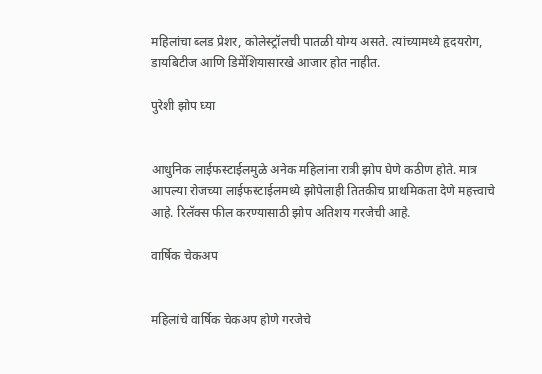महिलांचा ब्लड प्रेशर, कोलेस्ट्रॉलची पातळी योग्य असते. त्यांच्यामध्ये हृदयरोग, डायबिटीज आणि डिमेंशियासारखे आजार होत नाहीत.

पुरेशी झोप घ्या


आधुनिक लाईफस्टाईलमुळे अनेक महिलांना रात्री झोप घेणे कठीण होते. मात्र आपल्या रोजच्या लाईफस्टाईलमध्ये झोपेलाही तितकीच प्राथमिकता देणे महत्त्वाचे आहे. रिलॅक्स फील करण्यासाठी झोप अतिशय गरजेची आहे.

वार्षिक चेकअप


महिलांचे वार्षिक चेकअप होणे गरजेचे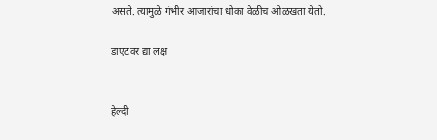असते. त्यामुळे गंभीर आजारांचा धोका वेळीच ओळखता येतो.

डाएटवर द्या लक्ष


हेल्दी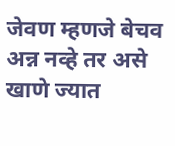जेवण म्हणजे बेचव अन्न नव्हे तर असे खाणे ज्यात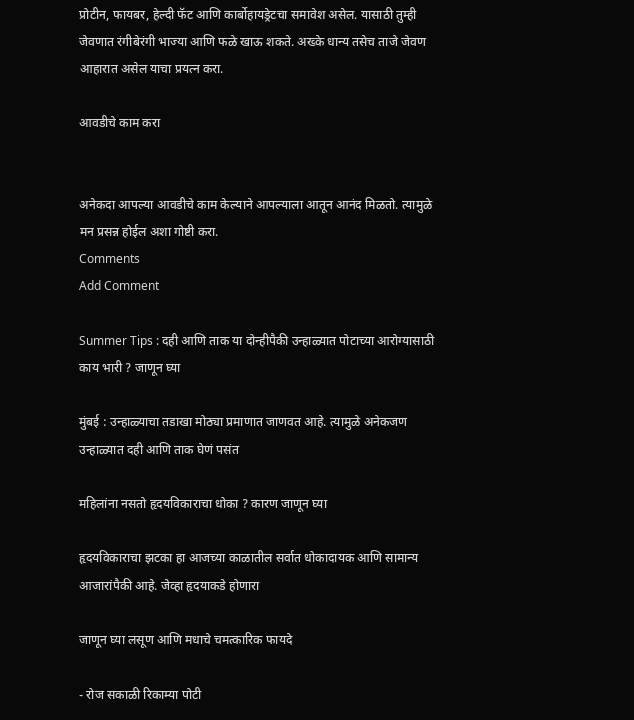प्रोटीन, फायबर, हेल्दी फॅट आणि कार्बोहायड्रेटचा समावेश असेल. यासाठी तुम्ही जेवणात रंगीबेरंगी भाज्या आणि फळे खाऊ शकते. अख्के धान्य तसेच ताजे जेवण आहारात असेल याचा प्रयत्न करा.

आवडीचे काम करा


अनेकदा आपल्या आवडीचे काम केल्याने आपल्याला आतून आनंद मिळतो. त्यामुळे मन प्रसन्न होईल अशा गोष्टी करा.
Comments
Add Comment

Summer Tips : दही आणि ताक या दोन्हीपैकी उन्हाळ्यात पोटाच्या आरोग्यासाठी काय भारी ? जाणून घ्या

मुंबई : उन्हाळ्याचा तडाखा मोठ्या प्रमाणात जाणवत आहे. त्यामुळे अनेकजण उन्हाळ्यात दही आणि ताक घेणं पसंत

महिलांना नसतो हृदयविकाराचा धोका ? कारण जाणून घ्या

हृदयविकाराचा झटका हा आजच्या काळातील सर्वात धोकादायक आणि सामान्य आजारांपैकी आहे. जेव्हा हृदयाकडे होणारा

जाणून घ्या लसूण आणि मधाचे चमत्कारिक फायदे

- रोज सकाळी रिकाम्या पोटी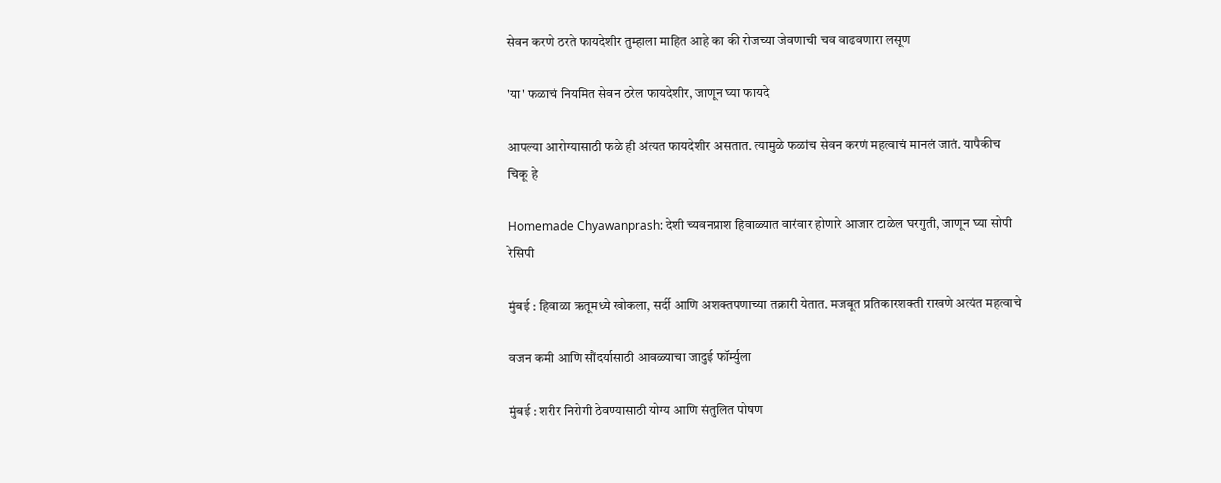सेवन करणे ठरते फायदेशीर तुम्हाला माहित आहे का की रोजच्या जेवणाची चव वाढवणारा लसूण

'या' फळाचं नियमित सेवन ठरेल फायदेशीर, जाणून घ्या फायदे

आपल्या आरोग्यासाठी फळे ही अंत्यत फायदेशीर असतात. त्यामुळे फळांच सेवन करणं महत्वाचं मानलं जातं. यापैकीच चिकू हे

Homemade Chyawanprash: देशी च्यवनप्राश हिवाळ्यात वारंवार होणारे आजार टाळेल घरगुती, जाणून घ्या सोपी रेसिपी

मुंबई : हिवाळा ऋतूमध्ये खोकला, सर्दी आणि अशक्तपणाच्या तक्रारी येतात. मजबूत प्रतिकारशक्ती राखणे अत्यंत महत्वाचे

वजन कमी आणि सौंदर्यासाठी आवळ्याचा जादुई फॉर्म्युला

मुंबई : शरीर निरोगी ठेवण्यासाठी योग्य आणि संतुलित पोषण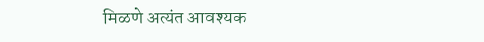मिळणे अत्यंत आवश्यक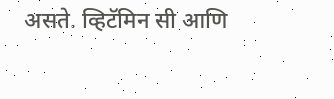असते. व्हिटॅमिन सी आणि